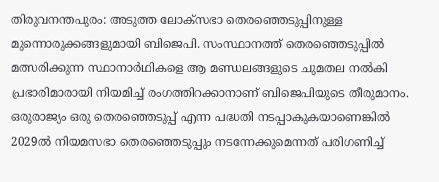തിരുവനന്തപുരം: അടുത്ത ലോക്‌സഭാ തെരഞ്ഞെടുപ്പിനുള്ള മുന്നൊരുക്കങ്ങളുമായി ബിജെപി. സംസ്ഥാനത്ത് തെരഞ്ഞെടുപ്പില്‍ മത്സരിക്കുന്ന സ്ഥാനാര്‍ഥികളെ ആ മണ്ഡലങ്ങളുടെ ചുമതല നല്‍കി പ്രഭാരിമാരായി നിയമിച്ച് രംഗത്തിറക്കാനാണ് ബിജെപിയുടെ തീരുമാനം. ഒരുരാജ്യം ഒരു തെരഞ്ഞെടുപ്പ് എന്ന പദ്ധതി നടപ്പാകുകയാണെങ്കില്‍ 2029ല്‍ നിയമസഭാ തെരഞ്ഞെടുപ്പും നടന്നേക്കുമെന്നത് പരിഗണിച്ച്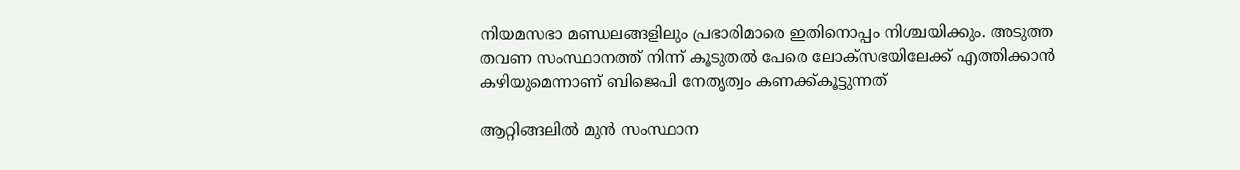നിയമസഭാ മണ്ഡലങ്ങളിലും പ്രഭാരിമാരെ ഇതിനൊപ്പം നിശ്ചയിക്കും. അടുത്ത തവണ സംസ്ഥാനത്ത് നിന്ന് കൂടുതല്‍ പേരെ ലോക്‌സഭയിലേക്ക് എത്തിക്കാന്‍ കഴിയുമെന്നാണ് ബിജെപി നേതൃത്വം കണക്ക്കൂട്ടുന്നത്

ആറ്റിങ്ങലില്‍ മുന്‍ സംസ്ഥാന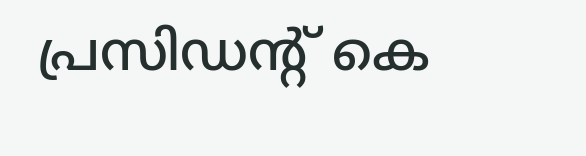പ്രസിഡന്റ് കെ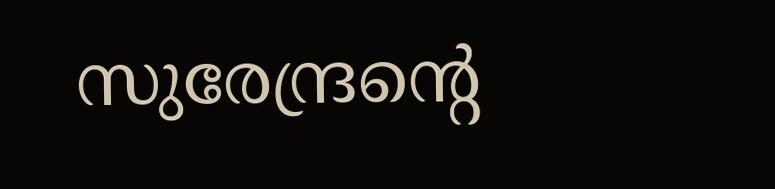സുരേന്ദ്രന്റെ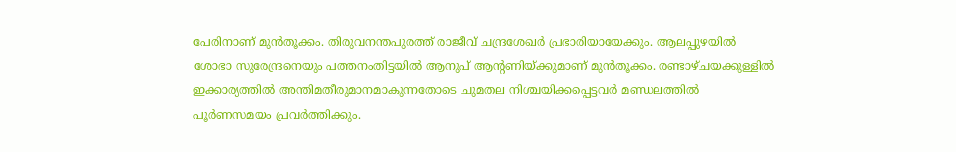പേരിനാണ് മുന്‍തൂക്കം. തിരുവനന്തപുരത്ത് രാജീവ് ചന്ദ്രശേഖര്‍ പ്രഭാരിയായേക്കും. ആലപ്പുഴയില്‍ ശോഭാ സുരേന്ദ്രനെയും പത്തനംതിട്ടയില്‍ ആനുപ് ആന്റണിയ്ക്കുമാണ് മുന്‍തൂക്കം. രണ്ടാഴ്ചയക്കുള്ളില്‍ ഇക്കാര്യത്തില്‍ അന്തിമതീരുമാനമാകുന്നതോടെ ചുമതല നിശ്ചയിക്കപ്പെട്ടവര്‍ മണ്ഡലത്തില്‍ പൂര്‍ണസമയം പ്രവര്‍ത്തിക്കും.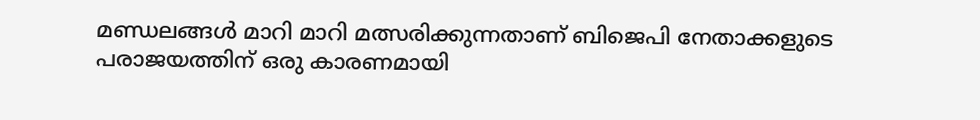മണ്ഡലങ്ങള്‍ മാറി മാറി മത്സരിക്കുന്നതാണ് ബിജെപി നേതാക്കളുടെ പരാജയത്തിന് ഒരു കാരണമായി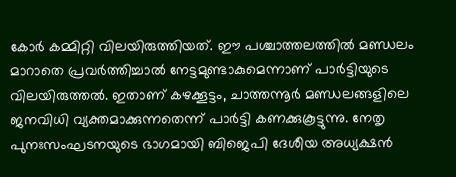കോര്‍ കമ്മിറ്റി വിലയിരുത്തിയത്. ഈ പശ്ചാത്തലത്തില്‍ മണ്ഡലം മാറാതെ പ്രവര്‍ത്തിച്ചാല്‍ നേട്ടമുണ്ടാകുമെന്നാണ് പാര്‍ട്ടിയുടെ വിലയിരുത്തല്‍. ഇതാണ് കഴക്കൂട്ടം, ചാത്തന്നൂര്‍ മണ്ഡലങ്ങളിലെ ജനവിധി വ്യക്തമാക്കുന്നതെന്ന് പാര്‍ട്ടി കണക്കുകൂട്ടുന്നു. നേതൃ പുനഃസംഘടനയുടെ ഭാഗമായി ബിജെപി ദേശീയ അധ്യക്ഷന്‍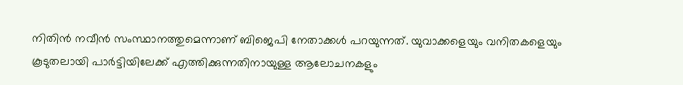നിതിന്‍ നവീന്‍ സംസ്ഥാനത്തുമെന്നാണ് ബിജെപി നേതാക്കള്‍ പറയുന്നത്. യുവാക്കളെയും വനിതകളെയും കൂടുതലായി പാര്‍ട്ടിയിലേക്ക് എത്തിക്കുന്നതിനായുള്ള ആലോചനകളും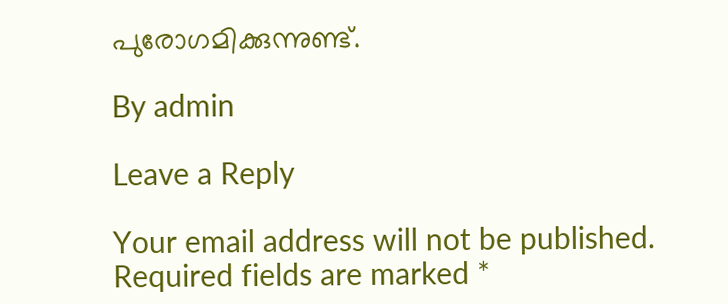പുരോഗമിക്കുന്നുണ്ട്.

By admin

Leave a Reply

Your email address will not be published. Required fields are marked *